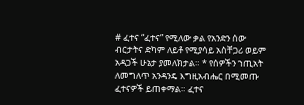# ፈተና “ፈተና” የሚለው ቃል የአንድን ሰው ብርታትና ድካም ለይቶ የሚያሳይ አስቸጋሪ ወይም አዳጋች ሁኔታ ያመለክታል። * የሰዎችን ኀጢአት ለመግለጥ አንዳንዴ እግዚአብሔር በሚመጡ ፈተናዎች ይጠቀማል። ፈተና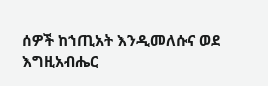ሰዎች ከኀጢአት እንዲመለሱና ወደ እግዚአብሔር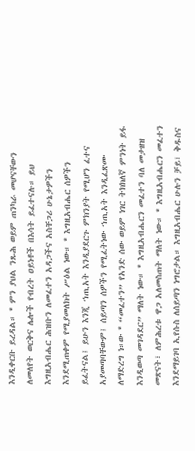እንዲቀርቡ ይረዳል። * ምን ያህል ንጹሕ ወይም ጠንካራ መሆናቸውን ለመለየት ወርቅና ሌሎች የብረት ዐይነቶች በእሳት ይፈተናሉ። ይህ እግዚአብሔር ሕዝቡን ለመፈተን አዳጋችና አስቸጋሪ ሁኔታዎችን እንደሚጠቀም የሚያመለክት ሥዕል ነው። * እግዚአብሔር ሰዎችን ይፈትናል፤ ይሁን እንጂ ኀጢአት እንዲያደርጉ ምክንያት የሚሆን ፈተና አያመጣባቸውም፤ ሰይጣን ሰዎችን የሚፈትነው ኀጢአት እንዲፈጽሙ ለማድረግ ነ።ው * “መፈተን” የአንድ ሰው ወይም ነገር ትክክለኛ ምንነት ይፋ እንዲወጣ መገዳደር” ማለት ነው። * እግዚአብሔርን መፈተን ባለ መታዘዝ መጽናት፣ ለምሕረቱ ዋጋ አለመስጠት ማለት ነው። * እግዚአብሔርን መፈተን እንደማይገባ ኢየሱስ ለሰይጣን ነግሮታል። እግዚአብሔር ሁሉን ቻይ፣ ቅዱስና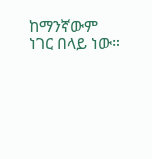ከማንኛውም ነገር በላይ ነው።